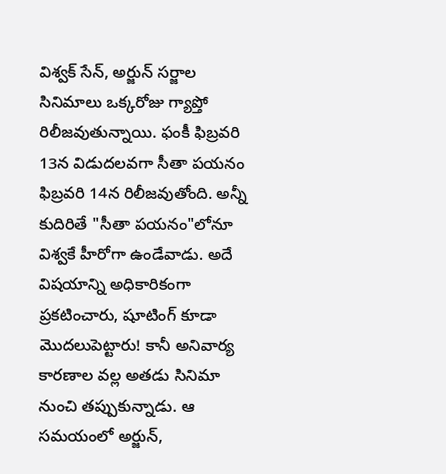విశ్వక్ సేన్, అర్జున్ సర్జాల సినిమాలు ఒక్కరోజు గ్యాప్తో రిలీజవుతున్నాయి. ఫంకీ ఫిబ్రవరి 13న విడుదలవగా సీతా పయనం ఫిబ్రవరి 14న రిలీజవుతోంది. అన్నీ కుదిరితే "సీతా పయనం"లోనూ విశ్వకే హీరోగా ఉండేవాడు. అదే విషయాన్ని అధికారికంగా ప్రకటించారు, షూటింగ్ కూడా మొదలుపెట్టారు! కానీ అనివార్య కారణాల వల్ల అతడు సినిమా నుంచి తప్పుకున్నాడు. ఆ సమయంలో అర్జున్,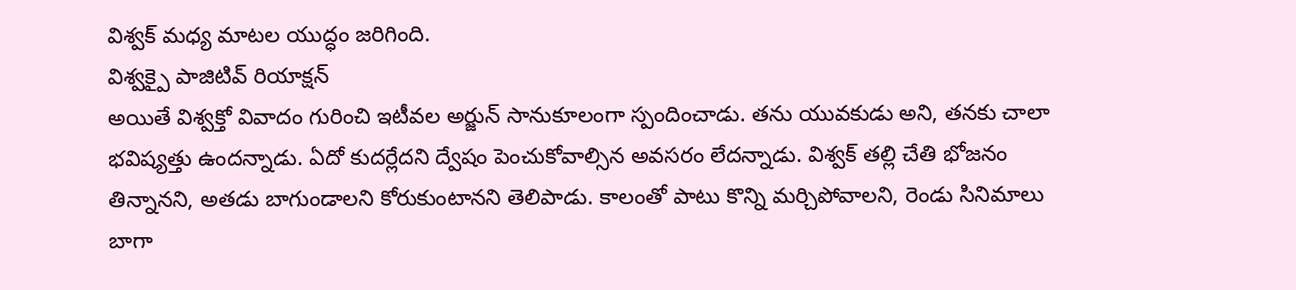విశ్వక్ మధ్య మాటల యుద్ధం జరిగింది.
విశ్వక్పై పాజిటివ్ రియాక్షన్
అయితే విశ్వక్తో వివాదం గురించి ఇటీవల అర్జున్ సానుకూలంగా స్పందించాడు. తను యువకుడు అని, తనకు చాలా భవిష్యత్తు ఉందన్నాడు. ఏదో కుదర్లేదని ద్వేషం పెంచుకోవాల్సిన అవసరం లేదన్నాడు. విశ్వక్ తల్లి చేతి భోజనం తిన్నానని, అతడు బాగుండాలని కోరుకుంటానని తెలిపాడు. కాలంతో పాటు కొన్ని మర్చిపోవాలని, రెండు సినిమాలు బాగా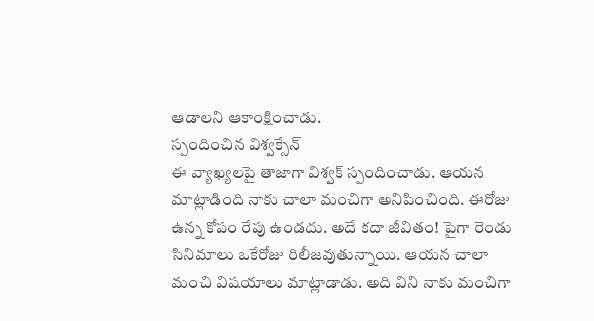ఆడాలని ఆకాంక్షించాడు.
స్పందించిన విశ్వక్సేన్
ఈ వ్యాఖ్యలపై తాజాగా విశ్వక్ స్పందించాడు. ఆయన మాట్లాడింది నాకు చాలా మంచిగా అనిపించింది. ఈరోజు ఉన్న కోపం రేపు ఉండదు. అదే కదా జీవితం! పైగా రెండు సినిమాలు ఒకేరోజు రిలీజవుతున్నాయి. ఆయన చాలా మంచి విషయాలు మాట్లాడాడు. అది విని నాకు మంచిగా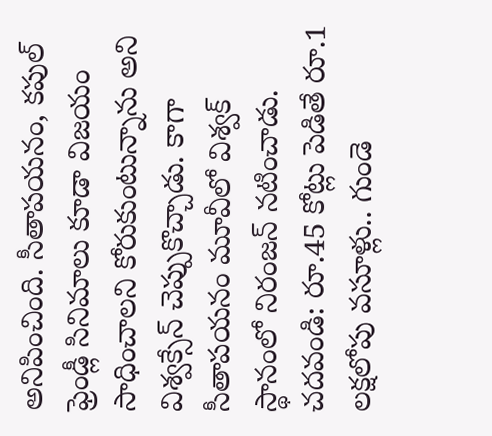అనిపించింది. సీతాపయనం, కపుల్ ఫ్రెండ్లీ సినిమాలు కూడా విజయం సాధించాలని కోరుకుంటున్నాను అని విశ్వక్సేన్ చెప్పుకొచ్చాడు. కాగా సీతాపయనం మూవీలో విశ్వక్ స్థానంలో నిరంజన్ నటించాడు.
చదవండి: రూ.45 కోట్లు పెడితే రూ.1 లక్షలోపు వసూళ్లు.. గుండె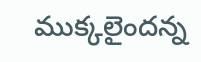ముక్కలైందన్న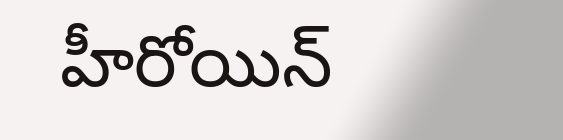హీరోయిన్